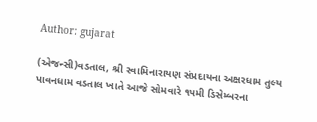Author: gujarat

(એજન્સી)વડતાલ, શ્રી સ્વામિનારાયણ સંપ્રદાયના અક્ષરધામ તુલ્ય પાવનધામ વડતાલ ખાતે આજે સોમવારે ૧૫મી ડિસેમ્બરના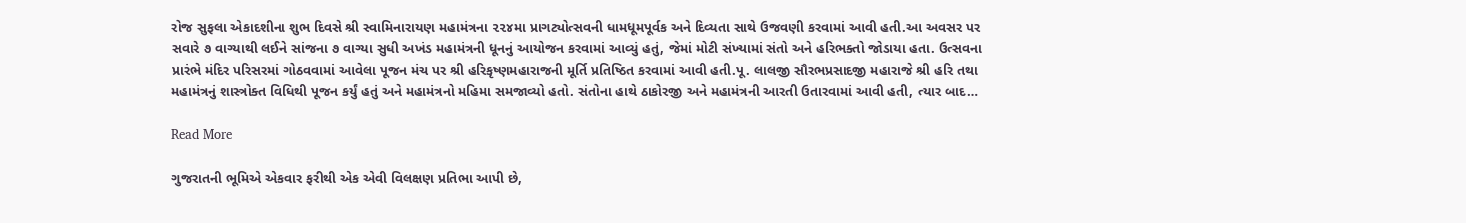રોજ સુફલા એકાદશીના શુભ દિવસે શ્રી સ્વામિનારાયણ મહામંત્રના ૨૨૪મા પ્રાગટ્યોત્સવની ધામધૂમપૂર્વક અને દિવ્યતા સાથે ઉજવણી કરવામાં આવી હતી.આ અવસર પર સવારે ૭ વાગ્યાથી લઈને સાંજના ૭ વાગ્યા સુધી અખંડ મહામંત્રની ધૂનનું આયોજન કરવામાં આવ્યું હતું, જેમાં મોટી સંખ્યામાં સંતો અને હરિભક્તો જોડાયા હતા. ઉત્સવના પ્રારંભે મંદિર પરિસરમાં ગોઠવવામાં આવેલા પૂજન મંચ પર શ્રી હરિકૃષ્ણમહારાજની મૂર્તિ પ્રતિષ્ઠિત કરવામાં આવી હતી.પૂ. લાલજી સૌરભપ્રસાદજી મહારાજે શ્રી હરિ તથા મહામંત્રનું શાસ્ત્રોક્ત વિધિથી પૂજન કર્યું હતું અને મહામંત્રનો મહિમા સમજાવ્યો હતો. સંતોના હાથે ઠાકોરજી અને મહામંત્રની આરતી ઉતારવામાં આવી હતી, ત્યાર બાદ…

Read More

ગુજરાતની ભૂમિએ એકવાર ફરીથી એક એવી વિલક્ષણ પ્રતિભા આપી છે,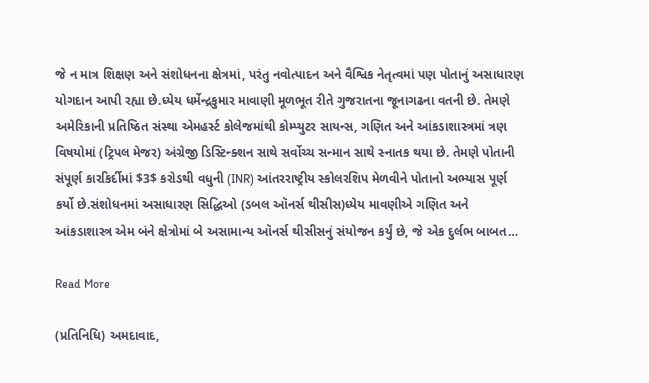જે ન માત્ર શિક્ષણ અને સંશોધનના ક્ષેત્રમાં, પરંતુ નવોત્પાદન અને વૈશ્વિક નેતૃત્વમાં પણ પોતાનું અસાધારણ યોગદાન આપી રહ્યા છે.ધ્યેય ધર્મેન્દ્રકુમાર માવાણી મૂળભૂત રીતે ગુજરાતના જૂનાગઢના વતની છે. તેમણે અમેરિકાની પ્રતિષ્ઠિત સંસ્થા એમહર્સ્ટ કોલેજમાંથી કોમ્પ્યુટર સાયન્સ, ગણિત અને આંકડાશાસ્ત્રમાં ત્રણ વિષયોમાં (ટ્રિપલ મેજર) અંગ્રેજી ડિસ્ટિન્ક્શન સાથે સર્વોચ્ચ સન્માન સાથે સ્નાતક થયા છે. તેમણે પોતાની સંપૂર્ણ કારકિર્દીમાં $3$ કરોડથી વધુની (INR) આંતરરાષ્ટ્રીય સ્કોલરશિપ મેળવીને પોતાનો અભ્યાસ પૂર્ણ કર્યો છે.સંશોધનમાં અસાધારણ સિદ્ધિઓ (ડબલ ઑનર્સ થીસીસ)ધ્યેય માવણીએ ગણિત અને આંકડાશાસ્ત્ર એમ બંને ક્ષેત્રોમાં બે અસામાન્ય ઑનર્સ થીસીસનું સંયોજન કર્યું છે, જે એક દુર્લભ બાબત…

Read More

(પ્રતિનિધિ) અમદાવાદ,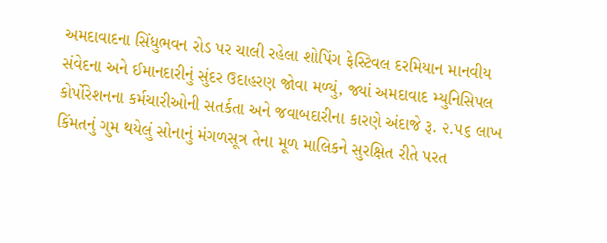અમદાવાદના સિંધુભવન રોડ પર ચાલી રહેલા શોપિંગ ફેસ્ટિવલ દરમિયાન માનવીય સંવેદના અને ઈમાનદારીનું સુંદર ઉદાહરણ જોવા મળ્યું, જ્યાં અમદાવાદ મ્યુનિસિપલ કોર્પોરેશનના કર્મચારીઓની સતર્કતા અને જવાબદારીના કારણે અંદાજે રૂ. ૨.૫૬ લાખ કિંમતનું ગુમ થયેલું સોનાનું મંગળસૂત્ર તેના મૂળ માલિકને સુરક્ષિત રીતે પરત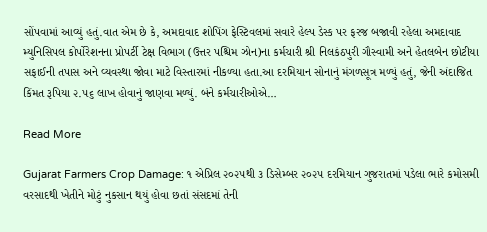સોંપવામાં આવ્યું હતું.વાત એમ છે કે, અમદાવાદ શોપિંગ ફેસ્ટિવલમાં સવારે હેલ્પ ડેસ્ક પર ફરજ બજાવી રહેલા અમદાવાદ મ્યુનિસિપલ કોર્પોરેશનના પ્રોપર્ટી ટેક્ષ વિભાગ (ઉત્તર પશ્ચિમ ઝોન)ના કર્મચારી શ્રી નિલકંઠપુરી ગૌસ્વામી અને હેતલબેન છોટીયા સફાઈની તપાસ અને વ્યવસ્થા જોવા માટે વિસ્તારમાં નીકળ્યા હતા.આ દરમિયાન સોનાનું મંગળસૂત્ર મળ્યું હતું, જેની અંદાજિત કિંમત રૂપિયા ૨.૫૬ લાખ હોવાનું જાણવા મળ્યું. બંને કર્મચારીઓએ…

Read More

Gujarat Farmers Crop Damage: ૧ એપ્રિલ ૨૦૨૫થી ૩ ડિસેમ્બર ૨૦૨૫ દરમિયાન ગુજરાતમાં પડેલા ભારે કમોસમી વરસાદથી ખેતીને મોટું નુકસાન થયું હોવા છતાં સંસદમાં તેની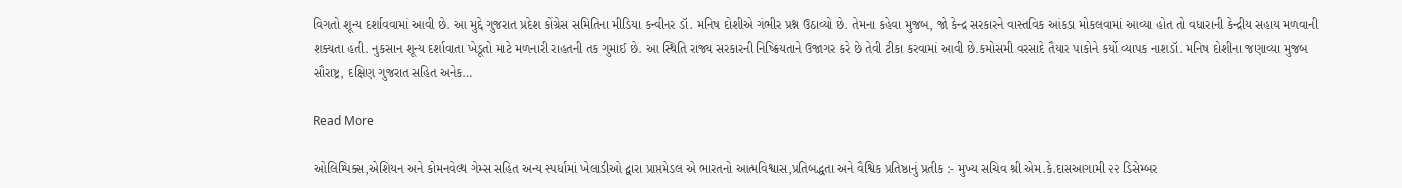વિગતો શૂન્ય દર્શાવવામાં આવી છે. આ મુદ્દે ગુજરાત પ્રદેશ કોંગ્રેસ સમિતિના મીડિયા કન્વીનર ડૉ. મનિષ દોશીએ ગંભીર પ્રશ્ન ઉઠાવ્યો છે. તેમના કહેવા મુજબ, જો કેન્દ્ર સરકારને વાસ્તવિક આંકડા મોકલવામાં આવ્યા હોત તો વધારાની કેન્દ્રીય સહાય મળવાની શક્યતા હતી. નુકસાન શૂન્ય દર્શાવાતા ખેડૂતો માટે મળનારી રાહતની તક ગુમાઈ છે. આ સ્થિતિ રાજ્ય સરકારની નિષ્ક્રિયતાને ઉજાગર કરે છે તેવી ટીકા કરવામાં આવી છે.કમોસમી વરસાદે તૈયાર પાકોને કર્યો વ્યાપક નાશડૉ. મનિષ દોશીના જણાવ્યા મુજબ સૌરાષ્ટ્ર, દક્ષિણ ગુજરાત સહિત અનેક…

Read More

ઓલિમ્પિક્સ,એશિયન અને કોમનવેલ્થ ગેમ્સ સહિત અન્ય સ્પર્ધામાં ખેલાડીઓ દ્વારા પ્રાપ્તમેડલ એ ભારતનો આત્મવિશ્વાસ,પ્રતિબદ્ધતા અને વૈશ્વિક પ્રતિષ્ઠાનું પ્રતીક :- મુખ્ય સચિવ શ્રી એમ.કે.દાસઆગામી ૨૨ ડિસેમ્બર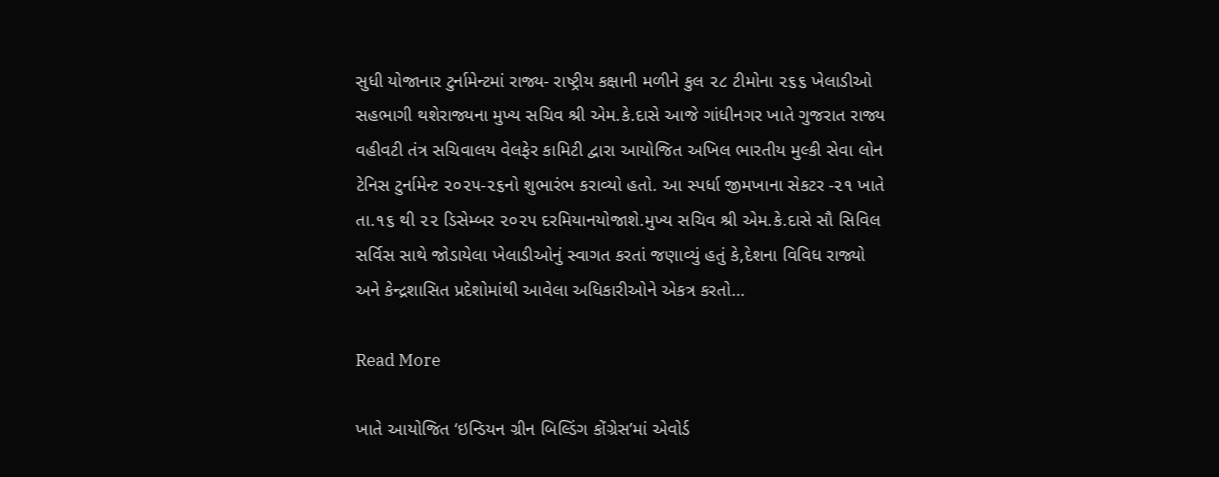સુધી યોજાનાર ટુર્નામેન્ટમાં રાજ્ય- રાષ્ટ્રીય કક્ષાની મળીને કુલ ૨૮ ટીમોના ૨૬૬ ખેલાડીઓ સહભાગી થશેરાજ્યના મુખ્ય સચિવ શ્રી એમ.કે.દાસે આજે ગાંધીનગર ખાતે ગુજરાત રાજ્ય વહીવટી તંત્ર સચિવાલય વેલફેર કામિટી દ્વારા આયોજિત અખિલ ભારતીય મુલ્કી સેવા લોન ટેનિસ ટુર્નામેન્ટ ૨૦૨૫-૨૬નો શુભારંભ કરાવ્યો હતો. આ સ્પર્ધા જીમખાના સેકટર -૨૧ ખાતે તા.૧૬ થી ૨૨ ડિસેમ્બર ૨૦૨૫ દરમિયાનયોજાશે.મુખ્ય સચિવ શ્રી એમ.કે.દાસે સૌ સિવિલ સર્વિસ સાથે જોડાયેલા ખેલાડીઓનું સ્વાગત કરતાં જણાવ્યું હતું કે,દેશના વિવિધ રાજ્યો અને કેન્દ્રશાસિત પ્રદેશોમાંથી આવેલા અધિકારીઓને એકત્ર કરતો…

Read More

ખાતે આયોજિત ‘ઇન્ડિયન ગ્રીન બિલ્ડિંગ કોંગ્રેસ’માં એવોર્ડ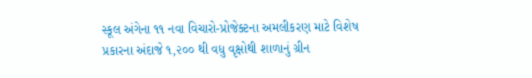સ્કૂલ અંગેના ૧૧ નવા વિચારો-પ્રોજેક્ટના અમલીકરણ માટે વિશેષ પ્રકારના અંદાજે ૧,૨૦૦ થી વધુ વૃક્ષોથી શાળાનું ગ્રીન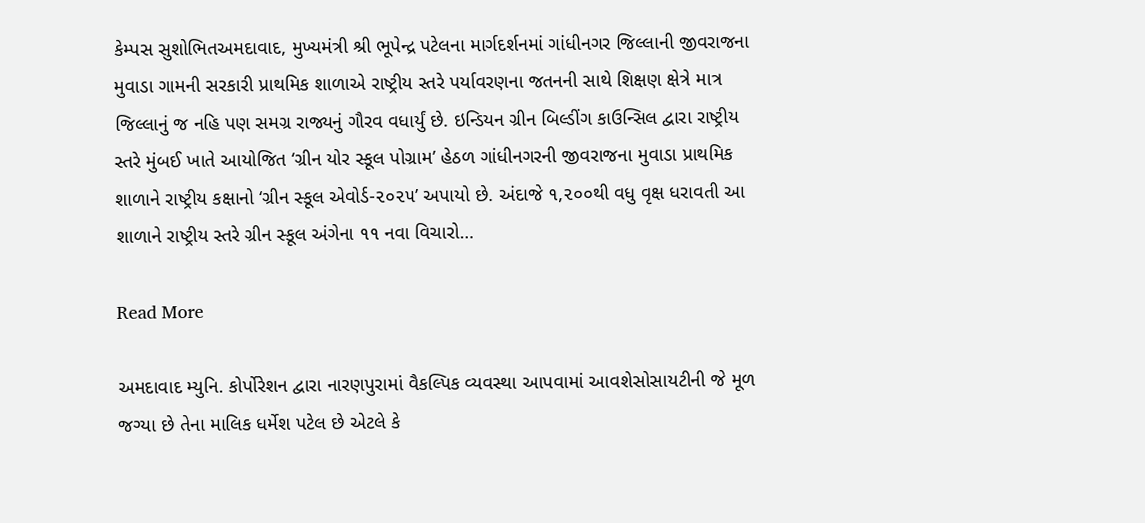કેમ્પસ સુશોભિતઅમદાવાદ, મુખ્યમંત્રી શ્રી ભૂપેન્દ્ર પટેલના માર્ગદર્શનમાં ગાંધીનગર જિલ્લાની જીવરાજના મુવાડા ગામની સરકારી પ્રાથમિક શાળાએ રાષ્ટ્રીય સ્તરે પર્યાવરણના જતનની સાથે શિક્ષણ ક્ષેત્રે માત્ર જિલ્લાનું જ નહિ પણ સમગ્ર રાજ્યનું ગૌરવ વધાર્યું છે. ઇન્ડિયન ગ્રીન બિલ્ડીંગ કાઉન્સિલ દ્વારા રાષ્ટ્રીય સ્તરે મુંબઈ ખાતે આયોજિત ‘ગ્રીન યોર સ્કૂલ પોગ્રામ’ હેઠળ ગાંધીનગરની જીવરાજના મુવાડા પ્રાથમિક શાળાને રાષ્ટ્રીય કક્ષાનો ‘ગ્રીન સ્કૂલ એવોર્ડ-૨૦૨૫’ અપાયો છે. અંદાજે ૧,૨૦૦થી વધુ વૃક્ષ ધરાવતી આ શાળાને રાષ્ટ્રીય સ્તરે ગ્રીન સ્કૂલ અંગેના ૧૧ નવા વિચારો…

Read More

અમદાવાદ મ્યુનિ. કોર્પોરેશન દ્વારા નારણપુરામાં વૈકલ્પિક વ્યવસ્થા આપવામાં આવશેસોસાયટીની જે મૂળ જગ્યા છે તેના માલિક ધર્મેશ પટેલ છે એટલે કે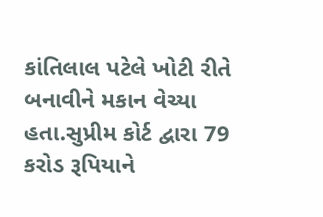કાંતિલાલ પટેલે ખોટી રીતે બનાવીને મકાન વેચ્યા હતા.સુપ્રીમ કોર્ટ દ્વારા 79 કરોડ રૂપિયાને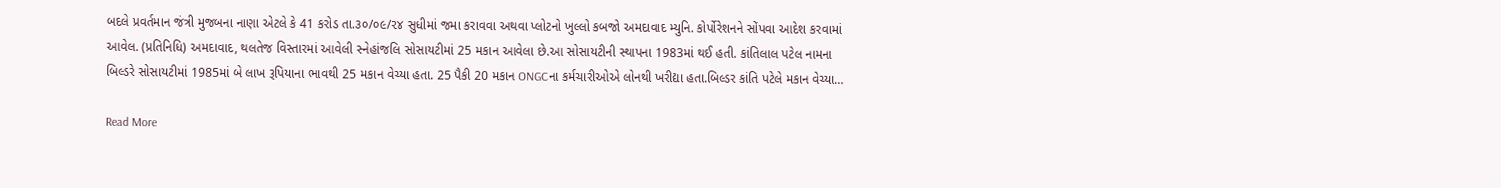બદલે પ્રવર્તમાન જંત્રી મુજબના નાણા એટલે કે 41 કરોડ તા.૩૦/૦૯/૨૪ સુધીમાં જમા કરાવવા અથવા પ્લોટનો ખુલ્લો કબજો અમદાવાદ મ્યુનિ. કોર્પોરેશનને સોંપવા આદેશ કરવામાં આવેલ. (પ્રતિનિધિ) અમદાવાદ, થલતેજ વિસ્તારમાં આવેલી સ્નેહાંજલિ સોસાયટીમાં 25 મકાન આવેલા છે.આ સોસાયટીની સ્થાપના 1983માં થઈ હતી. કાંતિલાલ પટેલ નામના બિલ્ડરે સોસાયટીમાં 1985માં બે લાખ રૂપિયાના ભાવથી 25 મકાન વેચ્યા હતા. 25 પૈકી 20 મકાન ONGCના કર્મચારીઓએ લોનથી ખરીદ્યા હતા.બિલ્ડર કાંતિ પટેલે મકાન વેચ્યા…

Read More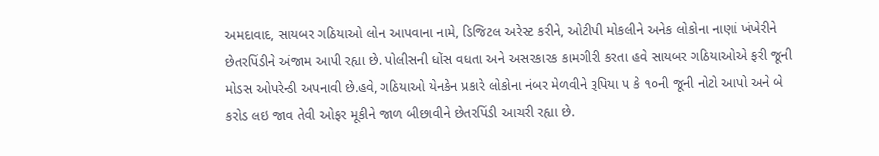અમદાવાદ, સાયબર ગઠિયાઓ લોન આપવાના નામે, ડિજિટલ અરેસ્ટ કરીને, ઓટીપી મોકલીને અનેક લોકોના નાણાં ખંખેરીને છેતરપિંડીને અંજામ આપી રહ્યા છે. પોલીસની ધોંસ વધતા અને અસરકારક કામગીરી કરતા હવે સાયબર ગઠિયાઓએ ફરી જૂની મોડસ ઓપરેન્ડી અપનાવી છે.હવે, ગઠિયાઓ યેનકેન પ્રકારે લોકોના નંબર મેળવીને રૂપિયા ૫ કે ૧૦ની જૂની નોટો આપો અને બે કરોડ લઇ જાવ તેવી ઓફર મૂકીને જાળ બીછાવીને છેતરપિંડી આચરી રહ્યા છે.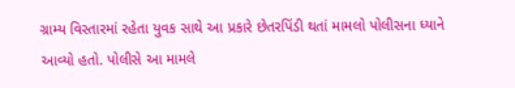ગ્રામ્ય વિસ્તારમાં રહેતા યુવક સાથે આ પ્રકારે છેતરપિંડી થતાં મામલો પોલીસના ધ્યાને આવ્યો હતો. પોલીસે આ મામલે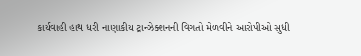કાર્યવાહી હાથ ધરી નાણાકીય ટ્રાન્ઝેક્શનની વિગતો મેળવીને આરોપીઓ સુધી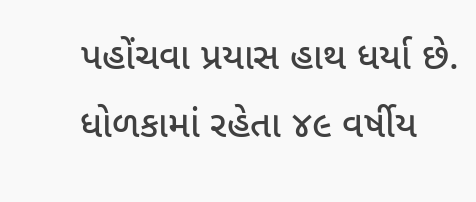પહોંચવા પ્રયાસ હાથ ધર્યા છે. ધોળકામાં રહેતા ૪૯ વર્ષીય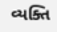વ્યક્તિ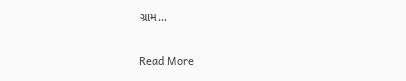ગ્રામ…

Read More